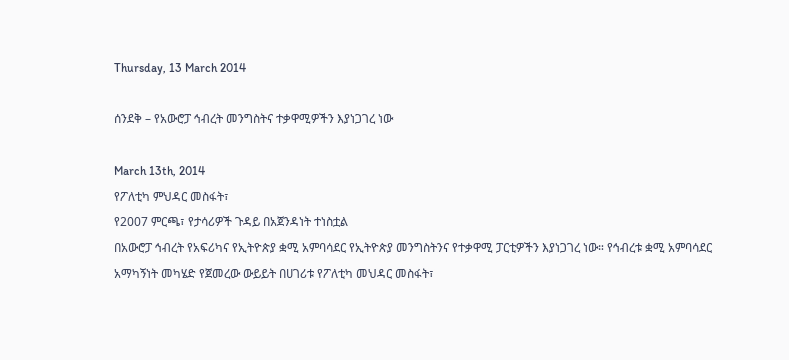Thursday, 13 March 2014

ሰንደቅ – የአውሮፓ ኅብረት መንግስትና ተቃዋሚዎችን እያነጋገረ ነው

March 13th, 2014
የፖለቲካ ምህዳር መስፋት፣
የ2007 ምርጫ፣ የታሳሪዎች ጉዳይ በአጀንዳነት ተነስቷል
በአውሮፓ ኅብረት የአፍሪካና የኢትዮጵያ ቋሚ አምባሳደር የኢትዮጵያ መንግስትንና የተቃዋሚ ፓርቲዎችን እያነጋገረ ነው። የኅብረቱ ቋሚ አምባሳደር አማካኝነት መካሄድ የጀመረው ውይይት በሀገሪቱ የፖለቲካ መህዳር መስፋት፣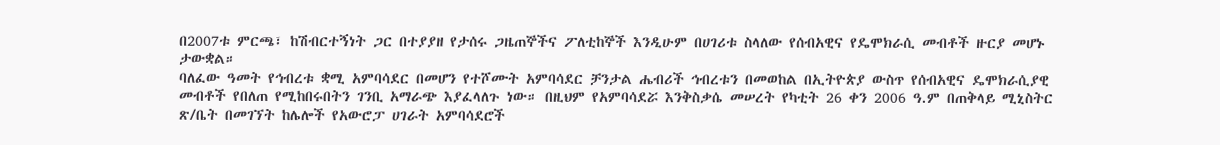በ2007ቱ ምርጫ፣ ከሽብርተኝነት ጋር በተያያዘ የታሰሩ ጋዜጠኞችና ፖለቲከኞች እንዲሁም በሀገሪቱ ስላለው የሰብአዊና የዴሞክራሲ መብቶች ዙርያ መሆኑ ታውቋል።
ባለፈው ዓመት የኅብረቱ ቋሚ አምባሳደር በመሆን የተሾሙት አምባሳደር ቻንታል ሔብሪች ኅብረቱን በመወከል በኢትዮጵያ ውስጥ የሰብአዊና ዴሞክራሲያዊ መብቶች የበለጠ የሚከበሩበትን ገንቢ አማራጭ እያፈላለጉ ነው። በዚህም የአምባሳደሯ እንቅስቃሴ መሠረት የካቲት 26 ቀን 2006 ዓ.ም በጠቅላይ ሚኒስትር ጽ/ቤት በመገኘት ከሌሎች የአውሮፓ ሀገራት አምባሳደሮች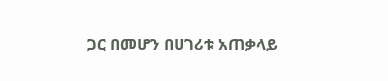ጋር በመሆን በሀገሪቱ አጠቃላይ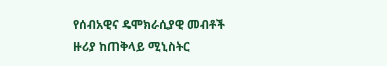የሰብአዊና ዴሞክራሲያዊ መብቶች ዙሪያ ከጠቅላይ ሚኒስትር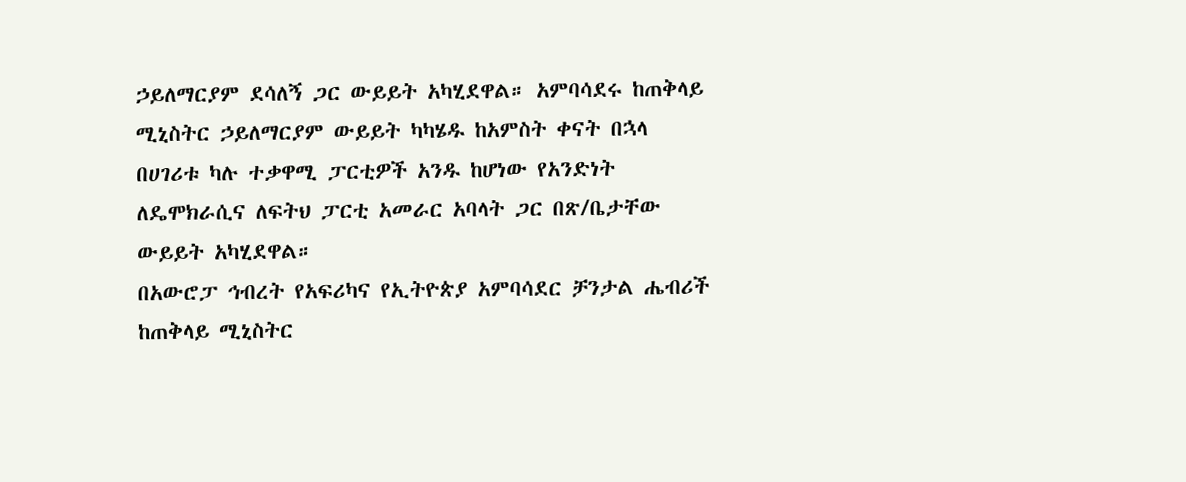ኃይለማርያም ደሳለኝ ጋር ውይይት አካሂደዋል። አምባሳደሩ ከጠቅላይ ሚኒስትር ኃይለማርያም ውይይት ካካሄዱ ከአምስት ቀናት በኋላ በሀገሪቱ ካሉ ተቃዋሚ ፓርቲዎች አንዱ ከሆነው የአንድነት ለዴሞክራሲና ለፍትህ ፓርቲ አመራር አባላት ጋር በጽ/ቤታቸው ውይይት አካሂደዋል።
በአውሮፓ ኅብረት የአፍሪካና የኢትዮጵያ አምባሳደር ቻንታል ሔብሪች ከጠቅላይ ሚኒስትር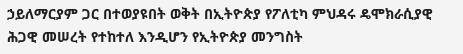ኃይለማርያም ጋር በተወያዩበት ወቅት በኢትዮጵያ የፖለቲካ ምህዳሩ ዴሞክራሲያዊ ሕጋዊ መሠረት የተከተለ እንዲሆን የኢትዮጵያ መንግስት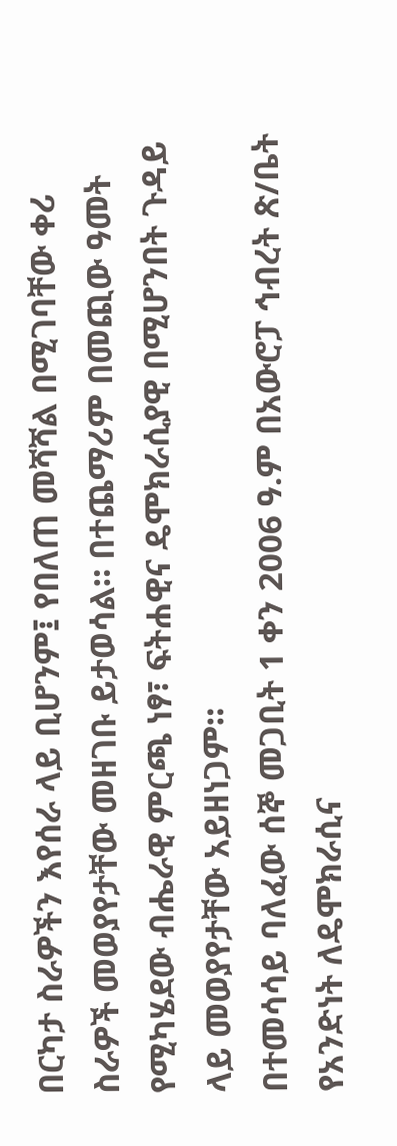በርካታ ስራዎችን እየሰራ ላይ ቢሆንም፤ የበለጠ መሻሻል በሚገባቸው ቀሪ ስራዎች መወያየታቸው መዘገቡ ይታወሳል። በተጨማሪም በመጪው ዓመት የሚካሄደው ብሔራዊ ምርጫ ነፃ፣ ፍትሐዊና ዴሞክራሲያዊ በሚሆንበት ጉዳይ ላይ መወያየታቸው አይዘነጋም።
በተመሳሳይ ባለፈው ሰኞ መጋቢት 1 ቀን 2006 ዓ.ም በአውሮፓ ኅብረት ጽ/ቤት የአንድነት ለዴሞክራሲና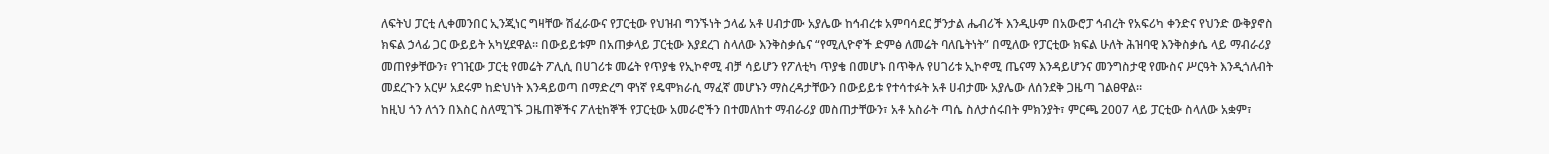ለፍትህ ፓርቲ ሊቀመንበር ኢንጂነር ግዛቸው ሽፈራውና የፓርቲው የህዝብ ግንኙነት ኃላፊ አቶ ሀብታሙ አያሌው ከኅብረቱ አምባሳደር ቻንታል ሔብሪች እንዲሁም በአውሮፓ ኅብረት የአፍሪካ ቀንድና የህንድ ውቅያኖስ ክፍል ኃላፊ ጋር ውይይት አካሂደዋል። በውይይቱም በአጠቃላይ ፓርቲው እያደረገ ስላለው እንቅስቃሴና “የሚሊዮኖች ድምፅ ለመሬት ባለቤትነት” በሚለው የፓርቲው ክፍል ሁለት ሕዝባዊ እንቅስቃሴ ላይ ማብራሪያ መጠየቃቸውን፣ የገዢው ፓርቲ የመሬት ፖሊሲ በሀገሪቱ መሬት የጥያቄ የኢኮኖሚ ብቻ ሳይሆን የፖለቲካ ጥያቄ በመሆኑ በጥቅሉ የሀገሪቱ ኢኮኖሚ ጤናማ እንዳይሆንና መንግስታዊ የሙስና ሥርዓት እንዲጎለብት መደረጉን አርሦ አደሩም ከድህነት እንዳይወጣ በማድረግ ዋነኛ የዴሞክራሲ ማፈኛ መሆኑን ማስረዳታቸውን በውይይቱ የተሳተፉት አቶ ሀብታሙ አያሌው ለሰንደቅ ጋዜጣ ገልፀዋል።
ከዚህ ጎን ለጎን በእስር ስለሚገኙ ጋዜጠኞችና ፖለቲከኞች የፓርቲው አመራሮችን በተመለከተ ማብራሪያ መስጠታቸውን፣ አቶ አስራት ጣሴ ስለታሰሩበት ምክንያት፣ ምርጫ 2007 ላይ ፓርቲው ስላለው አቋም፣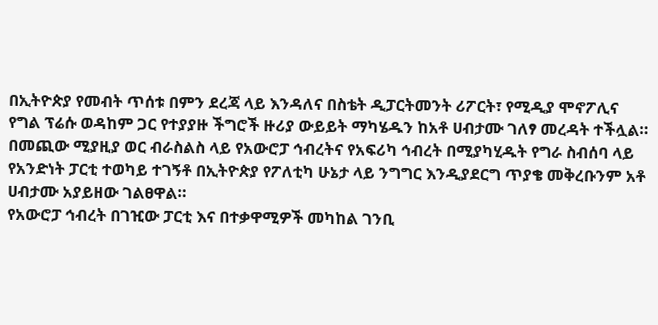በኢትዮጵያ የመብት ጥሰቱ በምን ደረጃ ላይ እንዳለና በስቴት ዲፓርትመንት ሪፖርት፣ የሚዲያ ሞኖፖሊና የግል ፕሬሱ ወዳከም ጋር የተያያዙ ችግሮች ዙሪያ ውይይት ማካሄዱን ከአቶ ሀብታሙ ገለፃ መረዳት ተችሏል።
በመጪው ሚያዚያ ወር ብራስልስ ላይ የአውሮፓ ኅብረትና የአፍሪካ ኅብረት በሚያካሂዱት የግራ ስብሰባ ላይ የአንድነት ፓርቲ ተወካይ ተገኝቶ በኢትዮጵያ የፖለቲካ ሁኔታ ላይ ንግግር እንዲያደርግ ጥያቄ መቅረቡንም አቶ ሀብታሙ አያይዘው ገልፀዋል።
የአውሮፓ ኅብረት በገዢው ፓርቲ እና በተቃዋሚዎች መካከል ገንቢ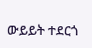ውይይት ተደርጎ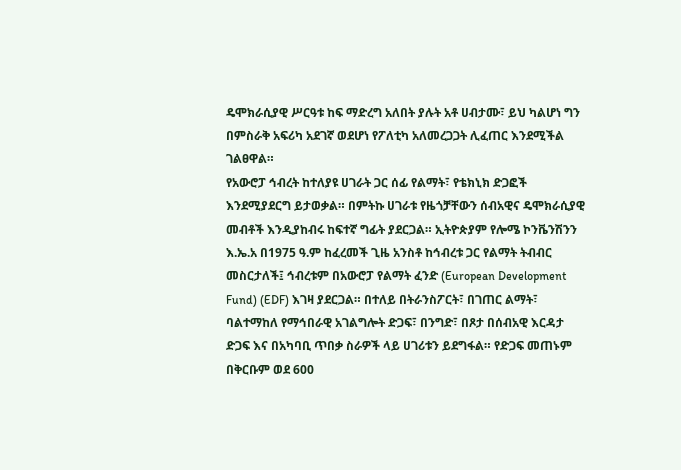ዴሞክራሲያዊ ሥርዓቱ ከፍ ማድረግ አለበት ያሉት አቶ ሀብታሙ፣ ይህ ካልሆነ ግን በምስራቅ አፍሪካ አደገኛ ወደሆነ የፖለቲካ አለመረጋጋት ሊፈጠር እንደሚችል ገልፀዋል።
የአውሮፓ ኅብረት ከተለያዩ ሀገራት ጋር ሰፊ የልማት፣ የቴክኒክ ድጋፎች እንደሚያደርግ ይታወቃል። በምትኩ ሀገራቱ የዜጎቻቸውን ሰብአዊና ዴሞክራሲያዊ መብቶች እንዲያከብሩ ከፍተኛ ግፊት ያደርጋል። ኢትዮጵያም የሎሜ ኮንቬንሽንን እ.ኤ.አ በ1975 ዓ.ም ከፈረመች ጊዜ አንስቶ ከኅብረቱ ጋር የልማት ትብብር መስርታለች፤ ኅብረቱም በአውሮፓ የልማት ፈንድ (European Development Fund) (EDF) እገዛ ያደርጋል። በተለይ በትራንስፖርት፣ በገጠር ልማት፣ ባልተማከለ የማኅበራዊ አገልግሎት ድጋፍ፣ በንግድ፣ በጾታ በሰብአዊ እርዳታ ድጋፍ እና በአካባቢ ጥበቃ ስራዎች ላይ ሀገሪቱን ይደግፋል። የድጋፍ መጠኑም በቅርቡም ወደ 600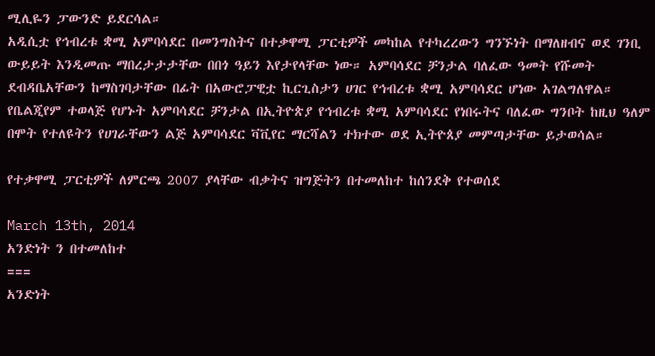ሚሊዬን ፓውንድ ይደርሳል።
አዲሲቷ የኅብረቱ ቋሚ አምባሳደር በመንግስትና በተቃዋሚ ፓርቲዎች መካከል የተካረረውን ግንኙነት በማለዘብና ወደ ገንቢ ውይይት እንዲመጡ ማበረታታታቸው በበጎ ዓይን እየታየላቸው ነው። አምባሳደር ቻንታል ባለፈው ዓመት የሹመት ደብዳቤአቸውን ከማስገባታቸው በፊት በአውሮፓዊቷ ኪርጊስታን ሀገር የኅብረቱ ቋሚ አምባሳደር ሆነው አገልግለዋል። የቤልጂየም ተወላጅ የሆኑት አምባሳደር ቻንታል በኢትዮጵያ የኅብረቱ ቋሚ አምባሳደር የነበሩትና ባለፈው ግንቦት ከዚህ ዓለም በሞት የተለዩትን የሀገራቸውን ልጅ አምባሳደር ቫቪየር ማርሻልን ተክተው ወደ ኢትዮጰያ መምጣታቸው ይታወሳል።

የተቃዋሚ ፓርቲዎች ለምርጫ 2007 ያላቸው ብቃትና ዝግጅትን በተመለከተ ከሰንደቅ የተወሰደ

March 13th, 2014
አንድነት ን በተመለከተ
===
አንድነት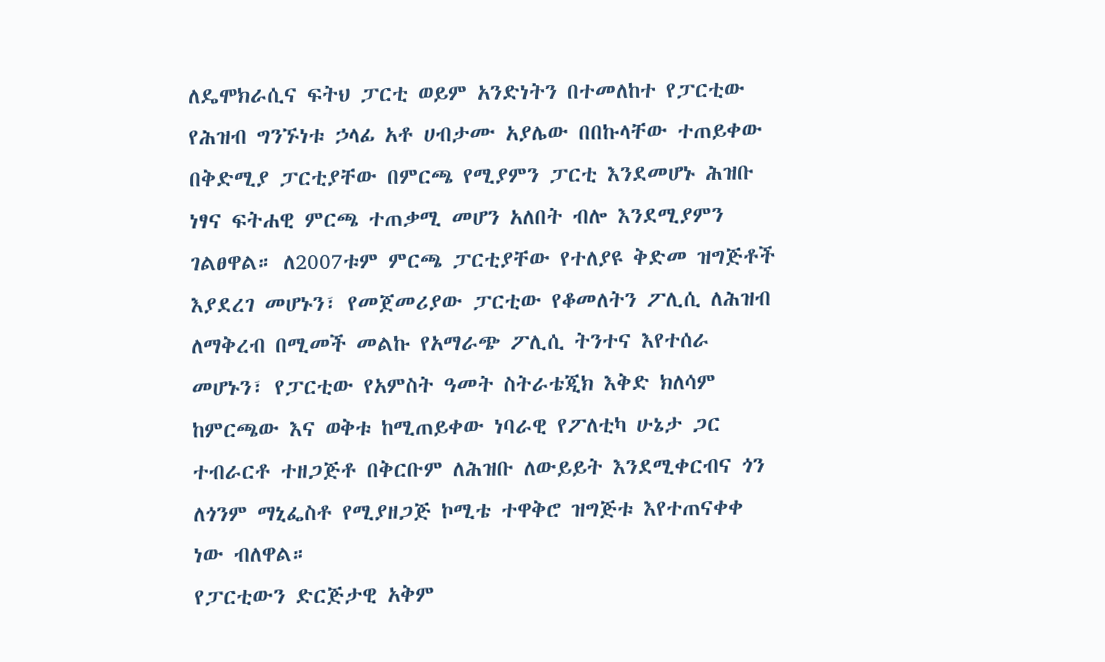ለዴሞክራሲና ፍትህ ፓርቲ ወይም አንድነትን በተመለከተ የፓርቲው የሕዝብ ግንኙነቱ ኃላፊ አቶ ሀብታሙ አያሌው በበኩላቸው ተጠይቀው በቅድሚያ ፓርቲያቸው በምርጫ የሚያምን ፓርቲ እንደመሆኑ ሕዝቡ ነፃና ፍትሐዊ ምርጫ ተጠቃሚ መሆን አለበት ብሎ እንደሚያምን ገልፀዋል። ለ2007ቱም ምርጫ ፓርቲያቸው የተለያዩ ቅድመ ዝግጅቶች እያደረገ መሆኑን፣ የመጀመሪያው ፓርቲው የቆመለትን ፖሊሲ ለሕዝብ ለማቅረብ በሚመች መልኩ የአማራጭ ፖሊሲ ትንተና እየተሰራ መሆኑን፣ የፓርቲው የአምስት ዓመት ስትራቴጂክ እቅድ ክለሳም ከምርጫው እና ወቅቱ ከሚጠይቀው ነባራዊ የፖለቲካ ሁኔታ ጋር ተብራርቶ ተዘጋጅቶ በቅርቡም ለሕዝቡ ለውይይት እንደሚቀርብና ጎን ለጎንም ማኒፌስቶ የሚያዘጋጅ ኮሚቴ ተዋቅሮ ዝግጅቱ እየተጠናቀቀ ነው ብለዋል።
የፓርቲውን ድርጅታዊ አቅም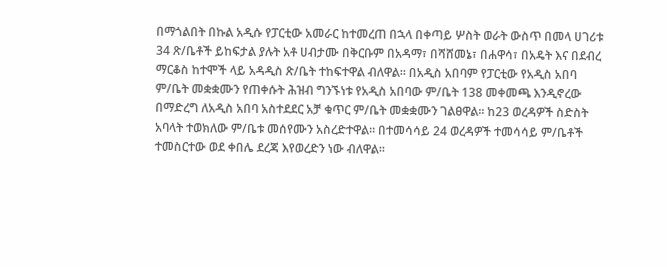በማጎልበት በኩል አዲሱ የፓርቲው አመራር ከተመረጠ በኋላ በቀጣይ ሦስት ወራት ውስጥ በመላ ሀገሪቱ 34 ጽ/ቤቶች ይከፍታል ያሉት አቶ ሀብታሙ በቅርቡም በአዳማ፣ በሻሸመኔ፣ በሐዋሳ፣ በአዴት እና በደብረ ማርቆስ ከተሞች ላይ አዳዲስ ጽ/ቤት ተከፍተዋል ብለዋል። በአዲስ አበባም የፓርቲው የአዲስ አበባ ም/ቤት መቋቋሙን የጠቀሱት ሕዝብ ግንኙነቱ የአዲስ አበባው ም/ቤት 138 መቀመጫ እንዲኖረው በማድረግ ለአዲስ አበባ አስተደደር አቻ ቁጥር ም/ቤት መቋቋሙን ገልፀዋል። ከ23 ወረዳዎች ስድስት አባላት ተወክለው ም/ቤቱ መሰየሙን አስረድተዋል። በተመሳሳይ 24 ወረዳዎች ተመሳሳይ ም/ቤቶች ተመስርተው ወደ ቀበሌ ደረጃ እየወረድን ነው ብለዋል።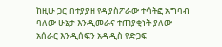ከዚሁ ጋር በተያያዘ የዳያስፖራው ተሳትፎ አግባብ ባለው ሁኔታ እንዲመራና ተጠያቂነት ያለው አሰራር እንዲሰፍን አዳዲስ የድጋፍ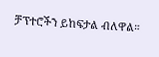ቻፕተሮችን ይከፍታል ብለዋል።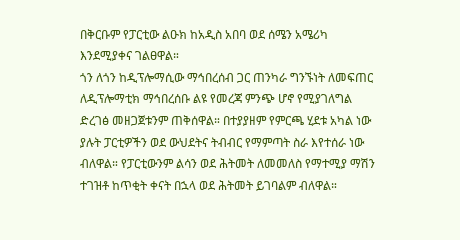በቅርቡም የፓርቲው ልዑክ ከአዲስ አበባ ወደ ሰሜን አሜሪካ እንደሚያቀና ገልፀዋል።
ጎን ለጎን ከዲፕሎማሲው ማኅበረሰብ ጋር ጠንካራ ግንኙነት ለመፍጠር ለዲፕሎማቲክ ማኅበረሰቡ ልዩ የመረጃ ምንጭ ሆኖ የሚያገለግል ድረገፅ መዘጋጀቱንም ጠቅሰዋል። በተያያዘም የምርጫ ሂደቱ አካል ነው ያሉት ፓርቲዎችን ወደ ውህደትና ትብብር የማምጣት ስራ እየተሰራ ነው ብለዋል። የፓርቲውንም ልሳን ወደ ሕትመት ለመመለስ የማተሚያ ማሽን ተገዝቶ ከጥቂት ቀናት በኋላ ወደ ሕትመት ይገባልም ብለዋል።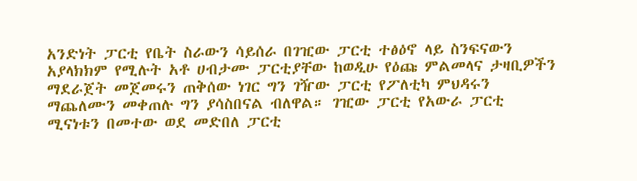አንድነት ፓርቲ የቤት ስራውን ሳይሰራ በገዢው ፓርቲ ተፅዕኖ ላይ ስንፍናውን አያላክክም የሚሉት አቶ ሀብታሙ ፓርቲያቸው ከወዲሁ የዕጩ ምልመላና ታዛቢዎችን ማደራጀት መጀመሩን ጠቅሰው ነገር ግን ገዥው ፓርቲ የፖለቲካ ምህዳሩን ማጨለሙን መቀጠሉ ግን ያሳስበናል ብለዋል። ገዢው ፓርቲ የአውራ ፓርቲ ሚናነቱን በመተው ወደ መድበለ ፓርቲ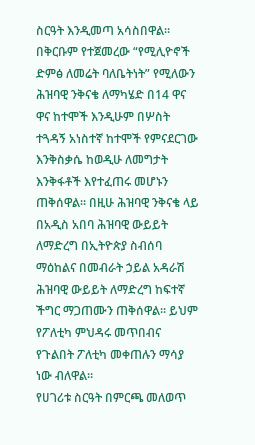ስርዓት እንዲመጣ አሳስበዋል።
በቅርቡም የተጀመረው “የሚሊዮኖች ድምፅ ለመሬት ባለቤትነት” የሚለውን ሕዝባዊ ንቅናቄ ለማካሄድ በ14 ዋና ዋና ከተሞች እንዲሁም በሦስት ተጓዳኝ አነስተኛ ከተሞች የምናደርገው እንቅስቃሴ ከወዲሁ ለመግታት እንቅፋቶች እየተፈጠሩ መሆኑን ጠቅሰዋል። በዚሁ ሕዝባዊ ንቅናቄ ላይ በአዲስ አበባ ሕዝባዊ ውይይት ለማድረግ በኢትዮጵያ ስብሰባ ማዕከልና በመብራት ኃይል አዳራሽ ሕዝባዊ ውይይት ለማድረግ ከፍተኛ ችግር ማጋጠሙን ጠቅሰዋል። ይህም የፖለቲካ ምህዳሩ መጥበብና የጉልበት ፖለቲካ መቀጠሉን ማሳያ ነው ብለዋል።
የሀገሪቱ ስርዓት በምርጫ መለወጥ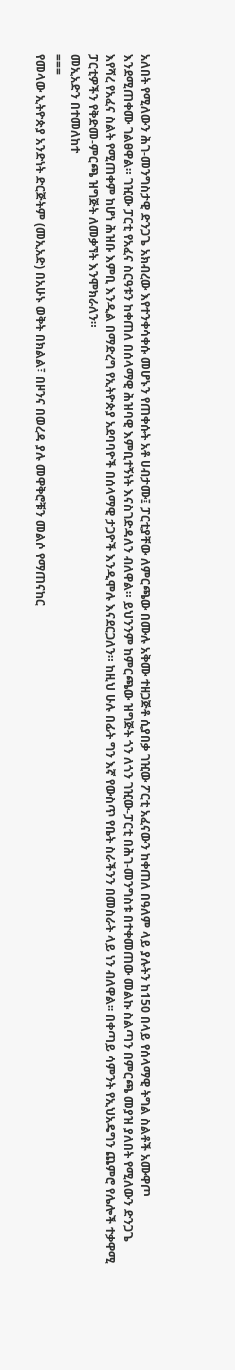አለበት የሚለውን ሕገ-መንግስታዊ ድንጋጌ አክብረው እየተንቀሳቀሱ መሆኑን የጠቀሱት አቶ ሀብታሙ፤ ፓርቲያቸው ለምርጫው በሙሉ አቅሙ ተዘጋጅቶ ሲያበቃ ገዢው ፖርቲ አፈናውን ከቀጠለ በዓለም ላይ ያሉትን ከ150 በላይ የሰላማዊ ትግል ስልቶች አሙዋጦ እንደሚጠቀሙ ገልፀዋል። ገዢው ፓርቲ የአፈና ስርዓቱን ከቀጠለ በሰላማዊ ሕዝባዊ እምቢተኝነት እናስገድዳለን ብለዋል። ይህንንም ከምርጫው ዝግጅት ጎን ለጎን ገዢው-ፓርቲ በሕገ-መንግስቱ በተቀመጠው መልኩ ስልጣን በምርጫ መያዝ ያለበት የሚለውን ድንጋጌ እየሻረ የአፈና ስልት የሚጠቀም ከሆነ ሕዝቡ እምቢ እንዲል በማድረግ የኢትዮጵያ አደባባዮች በሰላማዊ ታጋዮች እንዲሞሉ እናደርጋለን። ከዚህ ሁሉ በፊት ግን እኛ የውስጥ የቤት ስራችንን በመስራት ላይ ነን ብለዋል፡፡ በቀጣይ ሳምንት የኢህአዴግን ጨምሮ የሌሎች ተቃዋሚ ፓርቲዎችን የቅድመ-ምርጫ ዝግጅት ለመቃኘት እንሞክራለን።
መኢአድን በተመለከተ
===
የመላው ኢትዮጵያ አንድነት ድርጅትም (መኢአድ) በአሁኑ ወቅት በክልል፣ በዞንና በወረዳ ያሉ መዋቅሮቹን መልሶ የማጠናከር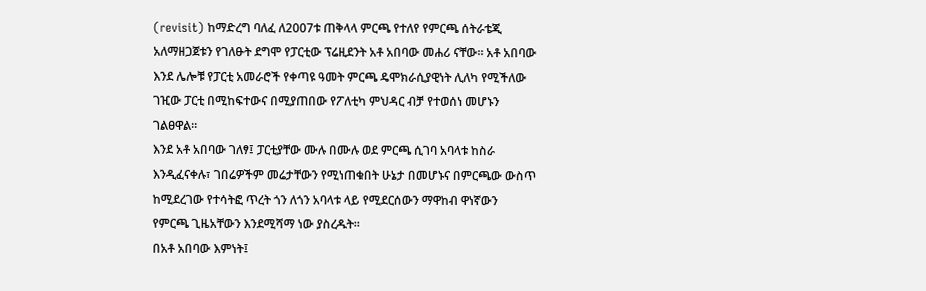(revisit) ከማድረግ ባለፈ ለ2007ቱ ጠቅላላ ምርጫ የተለየ የምርጫ ሰትራቴጂ አለማዘጋጀቱን የገለፁት ደግሞ የፓርቲው ፕሬዚደንት አቶ አበባው መሐሪ ናቸው። አቶ አበባው እንደ ሌሎቹ የፓርቲ አመራሮች የቀጣዩ ዓመት ምርጫ ዴሞክራሲያዊነት ሊለካ የሚችለው ገዢው ፓርቲ በሚከፍተውና በሚያጠበው የፖለቲካ ምህዳር ብቻ የተወሰነ መሆኑን ገልፀዋል።
እንደ አቶ አበባው ገለፃ፤ ፓርቲያቸው ሙሉ በሙሉ ወደ ምርጫ ሲገባ አባላቱ ከስራ እንዲፈናቀሉ፣ ገበሬዎችም መሬታቸውን የሚነጠቁበት ሁኔታ በመሆኑና በምርጫው ውስጥ ከሚደረገው የተሳትፎ ጥረት ጎን ለጎን አባላቱ ላይ የሚደርሰውን ማዋከብ ዋነኛውን የምርጫ ጊዜአቸውን እንደሚሻማ ነው ያስረዱት።
በአቶ አበባው እምነት፤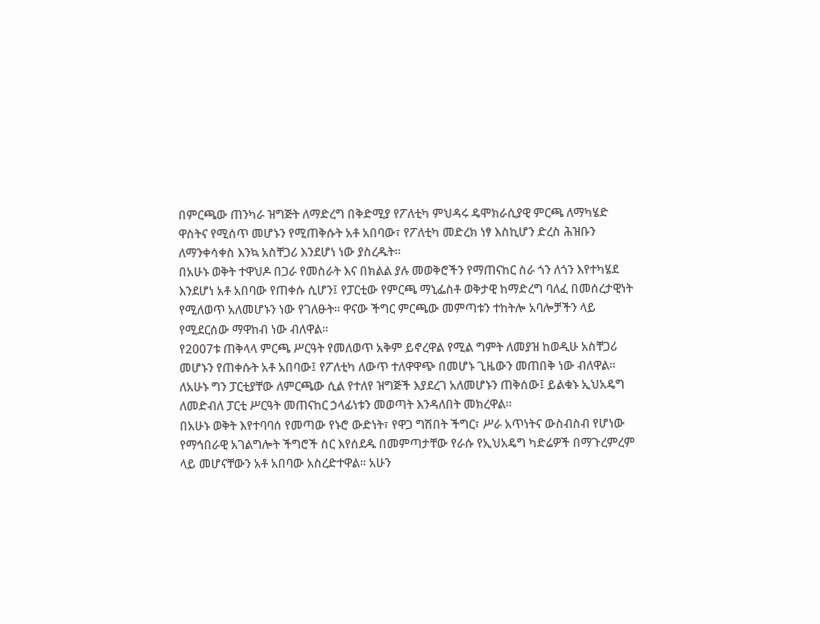በምርጫው ጠንካራ ዝግጅት ለማድረግ በቅድሚያ የፖለቲካ ምህዳሩ ዴሞክራሲያዊ ምርጫ ለማካሄድ ዋስትና የሚሰጥ መሆኑን የሚጠቅሱት አቶ አበባው፣ የፖለቲካ መድረክ ነፃ እስኪሆን ድረስ ሕዝቡን ለማንቀሳቀስ እንኳ አስቸጋሪ እንደሆነ ነው ያስረዱት።
በአሁኑ ወቅት ተዋህዶ በጋራ የመስራት እና በክልል ያሉ መወቅሮችን የማጠናከር ስራ ጎን ለጎን እየተካሄደ እንደሆነ አቶ አበባው የጠቀሱ ሲሆን፤ የፓርቲው የምርጫ ማኒፌስቶ ወቅታዊ ከማድረግ ባለፈ በመሰረታዊነት የሚለወጥ አለመሆኑን ነው የገለፁት። ዋናው ችግር ምርጫው መምጣቱን ተከትሎ አባሎቻችን ላይ የሚደርሰው ማዋከብ ነው ብለዋል።
የ2007ቱ ጠቅላላ ምርጫ ሥርዓት የመለወጥ አቅም ይኖረዋል የሚል ግምት ለመያዝ ከወዲሁ አስቸጋሪ መሆኑን የጠቀሱት አቶ አበባው፤ የፖለቲካ ለውጥ ተለዋዋጭ በመሆኑ ጊዜውን መጠበቅ ነው ብለዋል። ለአሁኑ ግን ፓርቲያቸው ለምርጫው ሲል የተለየ ዝግጅች እያደረገ አለመሆኑን ጠቅሰው፤ ይልቁኑ ኢህአዴግ ለመድብለ ፓርቲ ሥርዓት መጠናከር ኃላፊነቱን መወጣት እንዳለበት መክረዋል።
በአሁኑ ወቅት እየተባባሰ የመጣው የኑሮ ውድነት፣ የዋጋ ግሽበት ችግር፣ ሥራ አጥነትና ውስብስብ የሆነው የማኅበራዊ አገልግሎት ችግሮች ስር እየሰደዱ በመምጣታቸው የራሱ የኢህአዴግ ካድሬዎች በማጉረምረም ላይ መሆናቸውን አቶ አበባው አስረድተዋል። አሁን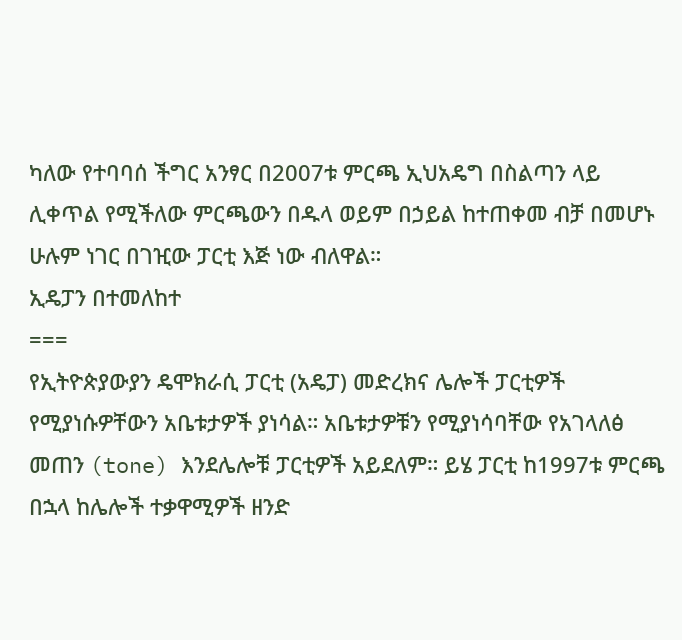ካለው የተባባሰ ችግር አንፃር በ2007ቱ ምርጫ ኢህአዴግ በስልጣን ላይ ሊቀጥል የሚችለው ምርጫውን በዱላ ወይም በኃይል ከተጠቀመ ብቻ በመሆኑ ሁሉም ነገር በገዢው ፓርቲ እጅ ነው ብለዋል።
ኢዴፓን በተመለከተ
===
የኢትዮጵያውያን ዴሞክራሲ ፓርቲ (አዴፓ) መድረክና ሌሎች ፓርቲዎች የሚያነሱዎቸውን አቤቱታዎች ያነሳል። አቤቱታዎቹን የሚያነሳባቸው የአገላለፅ መጠን (tone) እንደሌሎቹ ፓርቲዎች አይደለም። ይሄ ፓርቲ ከ1997ቱ ምርጫ በኋላ ከሌሎች ተቃዋሚዎች ዘንድ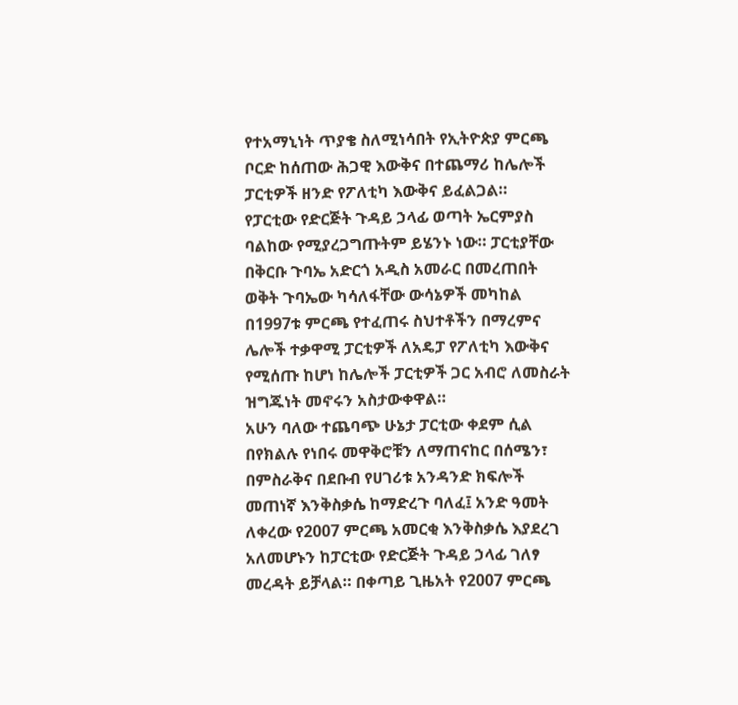የተአማኒነት ጥያቄ ስለሚነሳበት የኢትዮጵያ ምርጫ ቦርድ ከሰጠው ሕጋዊ እውቅና በተጨማሪ ከሌሎች ፓርቲዎች ዘንድ የፖለቲካ እውቅና ይፈልጋል።
የፓርቲው የድርጅት ጉዳይ ኃላፊ ወጣት ኤርምያስ ባልከው የሚያረጋግጡትም ይሄንኑ ነው። ፓርቲያቸው በቅርቡ ጉባኤ አድርጎ አዲስ አመራር በመረጠበት ወቅት ጉባኤው ካሳለፋቸው ውሳኔዎች መካከል በ1997ቱ ምርጫ የተፈጠሩ ስህተቶችን በማረምና ሌሎች ተቃዋሚ ፓርቲዎች ለአዴፓ የፖለቲካ እውቅና የሚሰጡ ከሆነ ከሌሎች ፓርቲዎች ጋር አብሮ ለመስራት ዝግጁነት መኖሩን አስታውቀዋል።
አሁን ባለው ተጨባጭ ሁኔታ ፓርቲው ቀደም ሲል በየክልሉ የነበሩ መዋቅሮቹን ለማጠናከር በሰሜን፣ በምስራቅና በደቡብ የሀገሪቱ አንዳንድ ክፍሎች መጠነኛ እንቅስቃሴ ከማድረጉ ባለፈ፤ አንድ ዓመት ለቀረው የ2007 ምርጫ አመርቂ እንቅስቃሴ እያደረገ አለመሆኑን ከፓርቲው የድርጅት ጉዳይ ኃላፊ ገለፃ መረዳት ይቻላል። በቀጣይ ጊዜአት የ2007 ምርጫ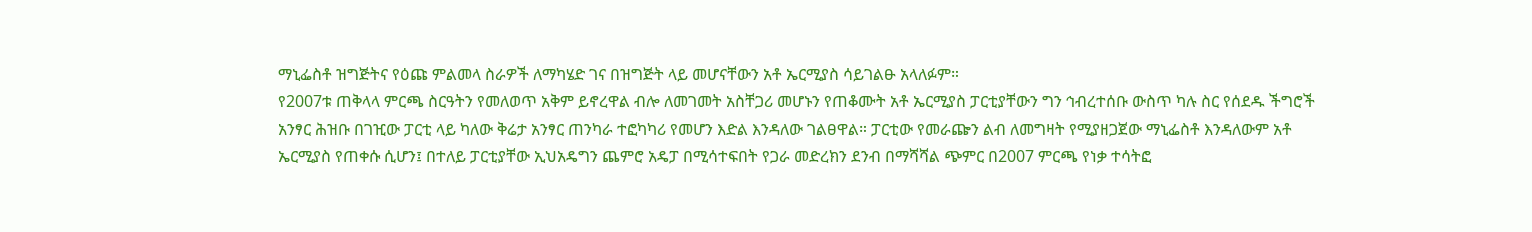ማኒፌስቶ ዝግጅትና የዕጩ ምልመላ ስራዎች ለማካሄድ ገና በዝግጅት ላይ መሆናቸውን አቶ ኤርሚያስ ሳይገልፁ አላለፉም።
የ2007ቱ ጠቅላላ ምርጫ ስርዓትን የመለወጥ አቅም ይኖረዋል ብሎ ለመገመት አስቸጋሪ መሆኑን የጠቆሙት አቶ ኤርሚያስ ፓርቲያቸውን ግን ኅብረተሰቡ ውስጥ ካሉ ስር የሰደዱ ችግሮች አንፃር ሕዝቡ በገዢው ፓርቲ ላይ ካለው ቅሬታ አንፃር ጠንካራ ተፎካካሪ የመሆን እድል እንዳለው ገልፀዋል። ፓርቲው የመራጬን ልብ ለመግዛት የሚያዘጋጀው ማኒፌስቶ እንዳለውም አቶ ኤርሚያስ የጠቀሱ ሲሆን፤ በተለይ ፓርቲያቸው ኢህአዴግን ጨምሮ አዴፓ በሚሳተፍበት የጋራ መድረክን ደንብ በማሻሻል ጭምር በ2007 ምርጫ የነቃ ተሳትፎ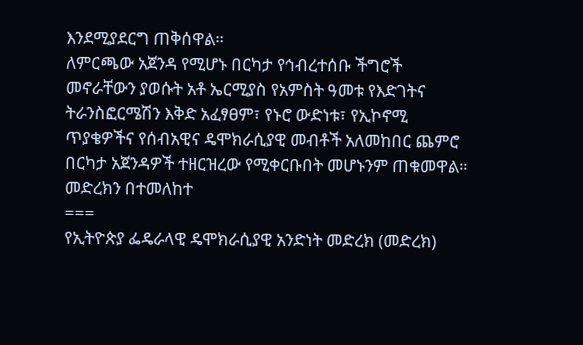እንደሚያደርግ ጠቅሰዋል።
ለምርጫው አጀንዳ የሚሆኑ በርካታ የኅብረተሰቡ ችግሮች መኖራቸውን ያወሱት አቶ ኤርሚያስ የአምስት ዓመቱ የእድገትና ትራንስፎርሜሽን እቅድ አፈፃፀም፣ የኑሮ ውድነቱ፣ የኢኮኖሚ ጥያቄዎችና የሰብአዊና ዴሞክራሲያዊ መብቶች አለመከበር ጨምሮ በርካታ አጀንዳዎች ተዘርዝረው የሚቀርቡበት መሆኑንም ጠቁመዋል።
መድረክን በተመለከተ
===
የኢትዮጵያ ፌዴራላዊ ዴሞክራሲያዊ አንድነት መድረክ (መድረክ)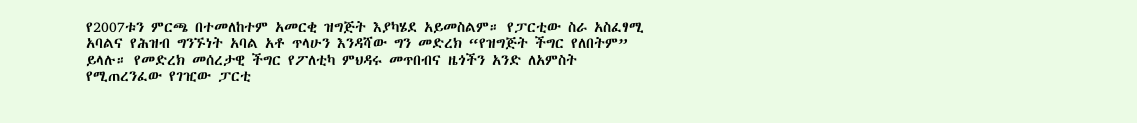የ2007ቱን ምርጫ በተመለከተም አመርቂ ዝግጅት እያካሄደ አይመስልም። የፓርቲው ስራ አስፈፃሚ አባልና የሕዝብ ግንኙነት አባል አቶ ጥላሁን እንዳሻው ግን መድረክ “የዝግጅት ችግር የለበትም” ይላሉ። የመድረክ መሰረታዊ ችግር የፖለቲካ ምህዳሩ መጥበብና ዜጎችን አንድ ለአምስት የሚጠረንፈው የገዢው ፓርቲ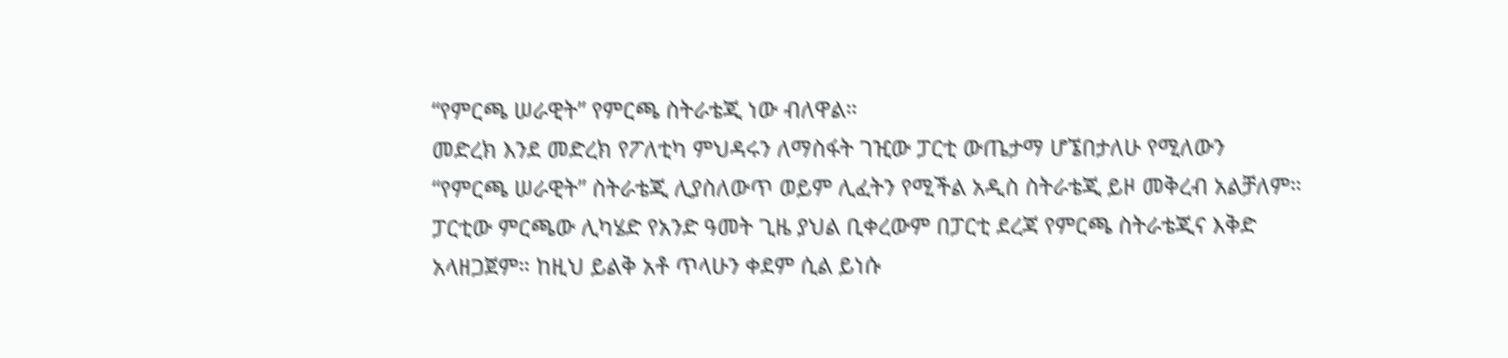“የምርጫ ሠራዊት” የምርጫ ስትራቴጂ ነው ብለዋል።
መድረክ እንደ መድረክ የፖለቲካ ምህዳሩን ለማስፋት ገዢው ፓርቲ ውጤታማ ሆኜበታለሁ የሚለውን “የምርጫ ሠራዊት” ስትራቴጂ ሊያስለውጥ ወይም ሊፈትን የሚችል አዲስ ስትራቴጂ ይዞ መቅረብ አልቻለም። ፓርቲው ምርጫው ሊካሄድ የአንድ ዓመት ጊዜ ያህል ቢቀረውም በፓርቲ ደረጃ የምርጫ ስትራቴጂና እቅድ አላዘጋጀም። ከዚህ ይልቅ አቶ ጥላሁን ቀደም ሲል ይነሱ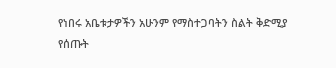የነበሩ አቤቱታዎችን አሁንም የማስተጋባትን ስልት ቅድሚያ የሰጡት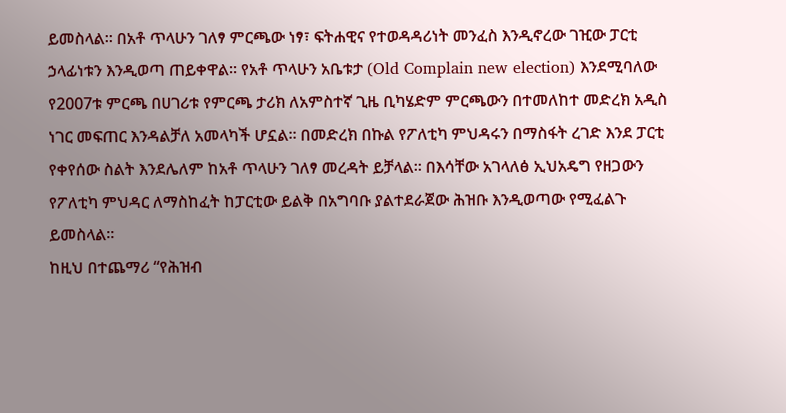ይመስላል። በአቶ ጥላሁን ገለፃ ምርጫው ነፃ፣ ፍትሐዊና የተወዳዳሪነት መንፈስ እንዲኖረው ገዢው ፓርቲ ኃላፊነቱን እንዲወጣ ጠይቀዋል። የአቶ ጥላሁን አቤቱታ (Old Complain new election) እንደሚባለው የ2007ቱ ምርጫ በሀገሪቱ የምርጫ ታሪክ ለአምስተኛ ጊዜ ቢካሄድም ምርጫውን በተመለከተ መድረክ አዲስ ነገር መፍጠር እንዳልቻለ አመላካች ሆኗል። በመድረክ በኩል የፖለቲካ ምህዳሩን በማስፋት ረገድ እንደ ፓርቲ የቀየሰው ስልት እንደሌለም ከአቶ ጥላሁን ገለፃ መረዳት ይቻላል። በእሳቸው አገላለፅ ኢህአዴግ የዘጋውን የፖለቲካ ምህዳር ለማስከፈት ከፓርቲው ይልቅ በአግባቡ ያልተደራጀው ሕዝቡ እንዲወጣው የሚፈልጉ ይመስላል።
ከዚህ በተጨማሪ “የሕዝብ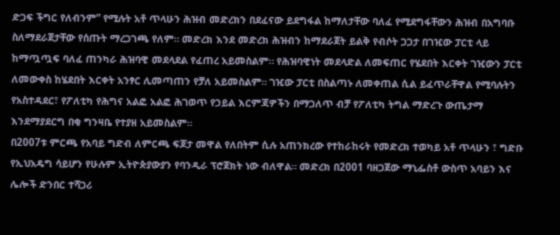ድጋፍ ችግር የለብንም” የሚሉት አቶ ጥላሁን ሕዝብ መድረክን በደፈናው ይደግፋል ከማለታቸው ባለፈ የሚደግፋቸውን ሕዝብ በአግባቡ ስለማደራጀታቸው የሰጡት ማረጋገጫ የለም። መድረክ እንደ መድረክ ሕዝብን ከማደራጀት ይልቅ የብሶት ጋጋታ በገዢው ፓርቲ ላይ ከማጧጧፍ ባለፈ ጠንካራ ሕዝባዊ መደላደል የፈጠረ አይመስልም። የሕዝባዊነት መደላድል ለመፍጠር የሄደበት እርቀት ገዢውን ፓርቲ ለመውቀስ ከሄደበት እርቀት አንፃር ሊመጣጠን የቻለ አይመስልም። ገዢው ፓርቲ በስልጣኑ ለመቀጠል ሲል ይፈጥራቸዋል የሚባሉትን የአስተዳደር፣ የፖለቲካ የሕግና አልፎ አልፎ ሕገወጥ የኃይል እርምጃዎችን በማጋለጥ ብቻ የፖለቲካ ትግል ማድረጉ ውጤታማ እንደማያደርግ በቂ ግንዛቤ የተያዘ አይመስልም።
በ2007ቱ ምርጫ የአባይ ግድብ ለምርጫ ፍጆታ መዋል የለበትም ሲሉ አጠንክረው የተከራከሩት የመድረክ ተወካይ አቶ ጥላሁን ፣ ግድቡ የኢህአዴግ ሳይሆን የሁሉም ኢትዮጵያውያን የባንዲራ ፕሮጀክት ነው ብለዋል። መድረክ በ2001 ባዘጋጀው ማኒፌስቶ ውስጥ አባይን እና ሌሎች ድንበር ተሻጋሪ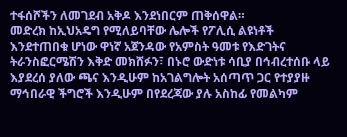ተፋሰሾችን ለመገደብ አቅዶ እንደነበርም ጠቅሰዋል።
መድረክ ከኢህአዴግ የሚለይባቸው ሌሎች የፖሊሲ ልዩነቶች እንደተጠበቁ ሆነው ዋነኛ አጀንዳው የአምስት ዓመቱ የእድገትና ትራንስፎርሜሽን እቅድ መክሸፉን፣ በኑሮ ውድነቱ ሳቢያ በኅብረተሰቡ ላይ እያደረሰ ያለው ጫና እንዲሁም ከአገልግሎት አሰጣጥ ጋር የተያያዙ ማኅበራዊ ችግሮች እንዲሁም በየደረጃው ያሉ አስከፊ የመልካም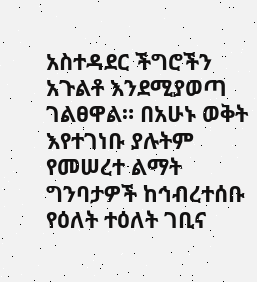አስተዳደር ችግሮችን አጉልቶ እንደሚያወጣ ገልፀዋል። በአሁኑ ወቅት እየተገነቡ ያሉትም የመሠረተ ልማት ግንባታዎች ከኅብረተሰቡ የዕለት ተዕለት ገቢና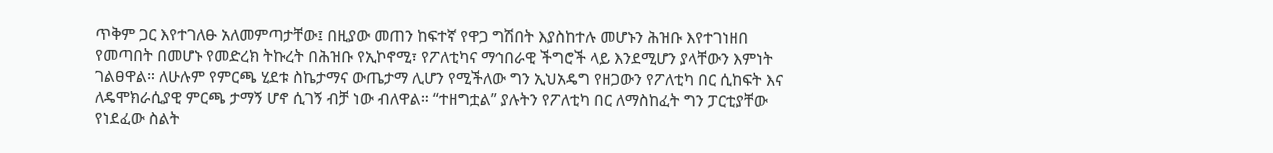ጥቅም ጋር እየተገለፁ አለመምጣታቸው፤ በዚያው መጠን ከፍተኛ የዋጋ ግሽበት እያስከተሉ መሆኑን ሕዝቡ እየተገነዘበ የመጣበት በመሆኑ የመድረክ ትኩረት በሕዝቡ የኢኮኖሚ፣ የፖለቲካና ማኅበራዊ ችግሮች ላይ እንደሚሆን ያላቸውን እምነት ገልፀዋል። ለሁሉም የምርጫ ሂደቱ ስኬታማና ውጤታማ ሊሆን የሚችለው ግን ኢህአዴግ የዘጋውን የፖለቲካ በር ሲከፍት እና ለዴሞክራሲያዊ ምርጫ ታማኝ ሆኖ ሲገኝ ብቻ ነው ብለዋል። “ተዘግቷል” ያሉትን የፖለቲካ በር ለማስከፈት ግን ፓርቲያቸው የነደፈው ስልት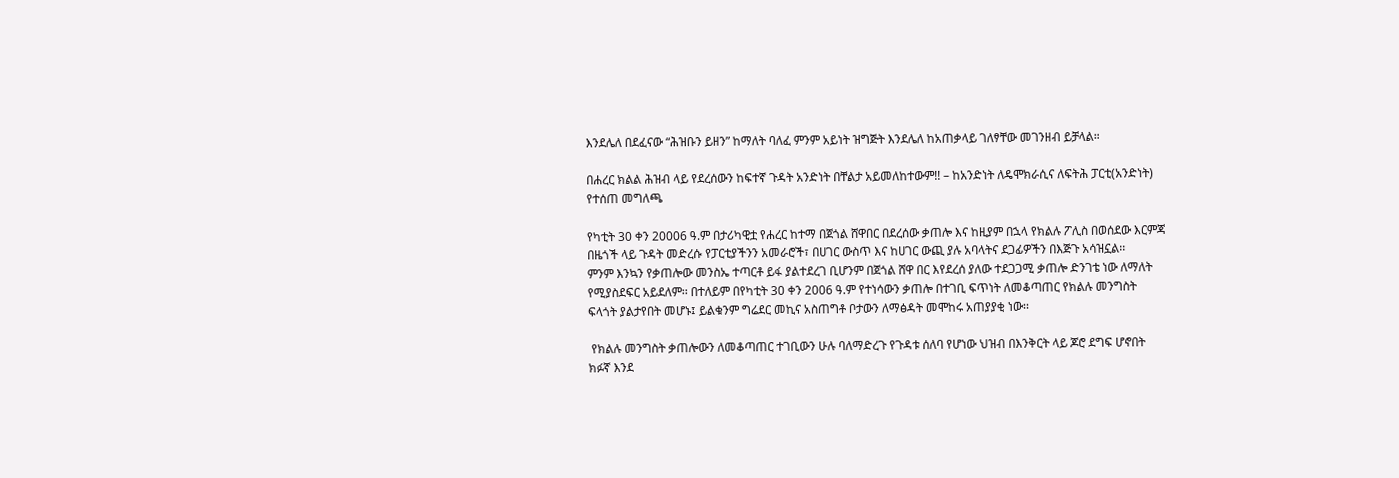እንደሌለ በደፈናው “ሕዝቡን ይዘን” ከማለት ባለፈ ምንም አይነት ዝግጅት እንደሌለ ከአጠቃላይ ገለፃቸው መገንዘብ ይቻላል።

በሐረር ክልል ሕዝብ ላይ የደረሰውን ከፍተኛ ጉዳት አንድነት በቸልታ አይመለከተውም!! – ከአንድነት ለዴሞክራሲና ለፍትሕ ፓርቲ(አንድነት) የተሰጠ መግለጫ

የካቲት 30 ቀን 20006 ዓ.ም በታሪካዊቷ የሐረር ከተማ በጀጎል ሸዋበር በደረሰው ቃጠሎ እና ከዚያም በኋላ የክልሉ ፖሊስ በወሰደው እርምጃ በዜጎች ላይ ጉዳት መድረሱ የፓርቲያችንን አመራሮች፣ በሀገር ውስጥ እና ከሀገር ውጪ ያሉ አባላትና ደጋፊዎችን በእጅጉ አሳዝኗል፡፡
ምንም እንኳን የቃጠሎው መንስኤ ተጣርቶ ይፋ ያልተደረገ ቢሆንም በጀጎል ሸዋ በር እየደረሰ ያለው ተደጋጋሚ ቃጠሎ ድንገቴ ነው ለማለት የሚያስደፍር አይደለም፡፡ በተለይም በየካቲት 30 ቀን 2006 ዓ.ም የተነሳውን ቃጠሎ በተገቢ ፍጥነት ለመቆጣጠር የክልሉ መንግስት ፍላጎት ያልታየበት መሆኑ፤ ይልቁንም ግሬደር መኪና አስጠግቶ ቦታውን ለማፅዳት መሞከሩ አጠያያቂ ነው፡፡

 የክልሉ መንግስት ቃጠሎውን ለመቆጣጠር ተገቢውን ሁሉ ባለማድረጉ የጉዳቱ ሰለባ የሆነው ህዝብ በእንቅርት ላይ ጆሮ ደግፍ ሆኖበት ክፉኛ እንደ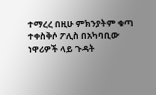ተማረረ በዚሁ ምክንያትም ቁጣ ተቀስቅሶ ፖሊስ በአካባቢው ነዋሪዎች ላይ ጉዳት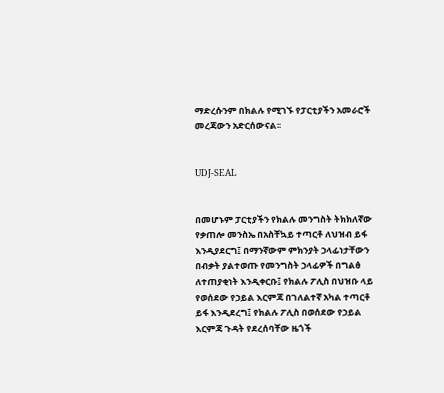ማድረሱንም በክልሉ የሚገኙ የፓርቲያችን አመራሮች መረጃውን አድርሰውናል፡፡


UDJ-SEAL


በመሆኑም ፓርቲያችን የክልሉ መንግስት ትክክለኛው የቃጠሎ መንስኤ በአስቸኳይ ተጣርቶ ለህዝብ ይፋ እንዲያደርግ፤ በማንኛውም ምክንያት ኃላፊነታቸውን በብቃት ያልተወጡ የመንግስት ኃላፊዎች በግልፅ ለተጠያቂነት እንዲቀርቡ፤ የክልሉ ፖሊስ በህዝቡ ላይ የወሰደው የኃይል እርምጃ በገለልተኛ አካል ተጣርቶ ይፋ እንዲደረግ፤ የክልሉ ፖሊስ በወሰደው የኃይል እርምጃ ጉዳት የደረሰባቸው ዜጎች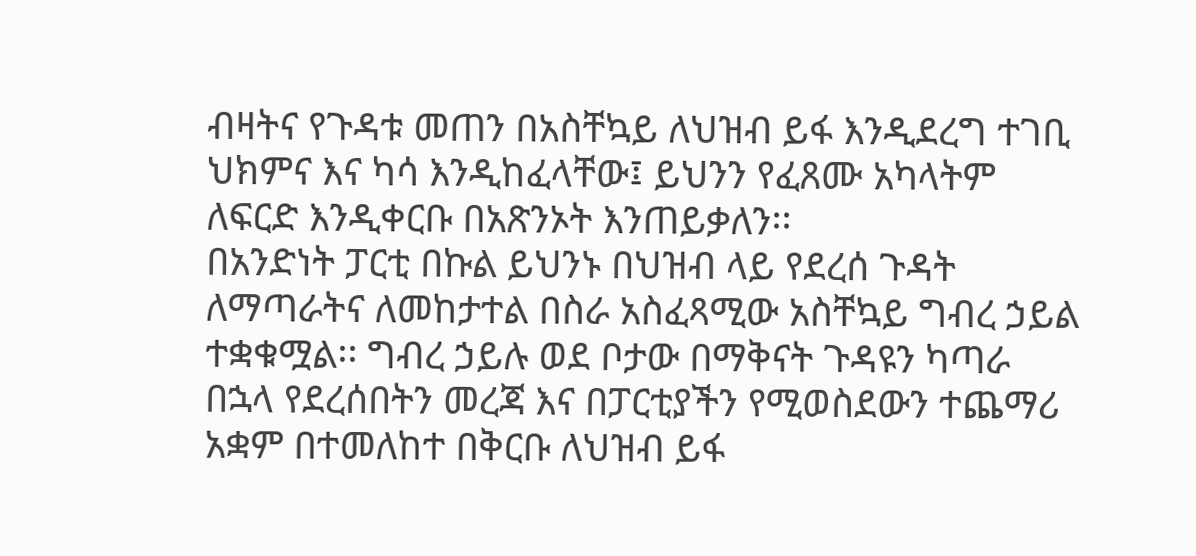ብዛትና የጉዳቱ መጠን በአስቸኳይ ለህዝብ ይፋ እንዲደረግ ተገቢ ህክምና እና ካሳ እንዲከፈላቸው፤ ይህንን የፈጸሙ አካላትም ለፍርድ እንዲቀርቡ በአጽንኦት እንጠይቃለን፡፡
በአንድነት ፓርቲ በኩል ይህንኑ በህዝብ ላይ የደረሰ ጉዳት ለማጣራትና ለመከታተል በስራ አስፈጻሚው አስቸኳይ ግብረ ኃይል ተቋቁሟል፡፡ ግብረ ኃይሉ ወደ ቦታው በማቅናት ጉዳዩን ካጣራ በኋላ የደረሰበትን መረጃ እና በፓርቲያችን የሚወስደውን ተጨማሪ አቋም በተመለከተ በቅርቡ ለህዝብ ይፋ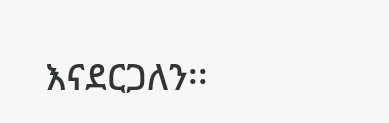እናደርጋለን፡፡